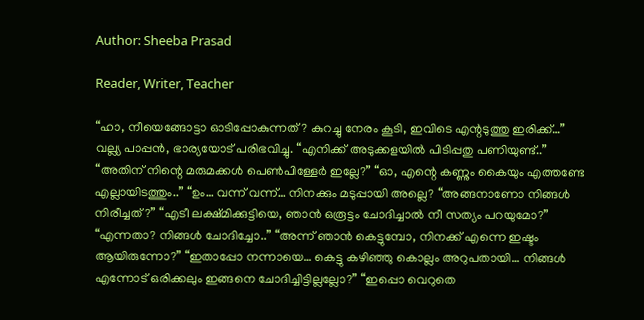Author: Sheeba Prasad

Reader, Writer, Teacher

“ഹാ, നീയെങ്ങോട്ടാ ഓടിപ്പോകുന്നത്? കുറച്ചു നേരം കൂടി, ഇവിടെ എന്റടുത്തു ഇരിക്ക്…” വല്ല്യ പാപ്പൻ, ഭാര്യയോട് പരിഭവിച്ചു. “എനിക്ക് അടുക്കളയിൽ പിടിപ്പതു പണിയുണ്ട്..” “അതിന് നിന്റെ മരുമക്കൾ പെൺപിള്ളേർ ഇല്ലേ?” “ഓ, എന്റെ കണ്ണും കൈയും എത്തണ്ടേ എല്ലായിടത്തും..” “ഉം… വന്ന് വന്ന്… നിനക്കും മടുപ്പായി അല്ലെ? “അങ്ങനാണോ നിങ്ങൾ നിരീച്ചത്?” “എടീ ലക്ഷ്മിക്കുട്ടിയെ, ഞാൻ ഒരൂട്ടം ചോദിച്ചാൽ നീ സത്യം പറയുമോ?” “എന്നതാ? നിങ്ങൾ ചോദിച്ചോ..” “അന്ന് ഞാൻ കെട്ടുമ്പോ, നിനക്ക് എന്നെ ഇഷ്ടം ആയിരുന്നോ?” “ഇതാപ്പോ നന്നായെ… കെട്ടു കഴിഞ്ഞു കൊല്ലം അറുപതായി… നിങ്ങൾ എന്നോട് ഒരിക്കലും ഇങ്ങനെ ചോദിച്ചിട്ടില്ലല്ലോ?” “ഇപ്പൊ വെറുതെ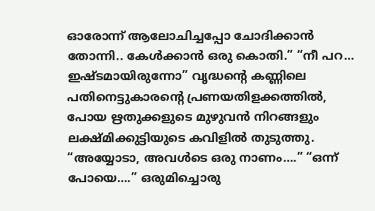ഓരോന്ന് ആലോചിച്ചപ്പോ ചോദിക്കാൻ തോന്നി.. കേൾക്കാൻ ഒരു കൊതി.” “നീ പറ… ഇഷ്ടമായിരുന്നോ” വൃദ്ധന്റെ കണ്ണിലെ പതിനെട്ടുകാരന്റെ പ്രണയതിളക്കത്തിൽ, പോയ ഋതുക്കളുടെ മുഴുവൻ നിറങ്ങളും ലക്ഷ്മിക്കുട്ടിയുടെ കവിളിൽ തുടുത്തു. “അയ്യോടാ, അവൾടെ ഒരു നാണം….” “ഒന്ന് പോയെ….” ഒരുമിച്ചൊരു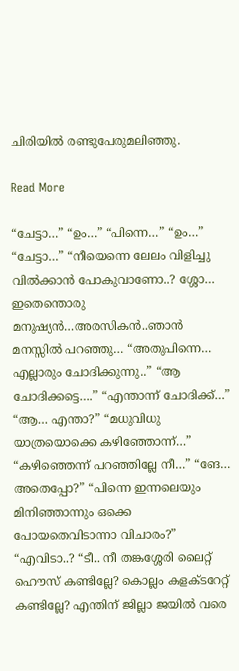ചിരിയിൽ രണ്ടുപേരുമലിഞ്ഞു.

Read More

“ചേട്ടാ…” “ഉം…” “പിന്നെ…” “ഉം…” “ചേട്ടാ…” “നീയെന്നെ ലേലം വിളിച്ചു വിൽക്കാൻ പോകുവാണോ..? ശ്ശോ… ഇതെന്തൊരു മനുഷ്യൻ…അരസികൻ..ഞാൻ മനസ്സിൽ പറഞ്ഞു… “അതുപിന്നെ… എല്ലാരും ചോദിക്കുന്നു..” “ആ ചോദിക്കട്ടെ….” “എന്താന്ന് ചോദിക്ക്…” “ആ… എന്താ?” “മധുവിധു യാത്രയൊക്കെ കഴിഞ്ഞോന്ന്…” “കഴിഞ്ഞെന്ന് പറഞ്ഞില്ലേ നീ…” “ങേ… അതെപ്പോ?” “പിന്നെ ഇന്നലെയും മിനിഞ്ഞാന്നും ഒക്കെ പോയതെവിടാന്നാ വിചാരം?” “എവിടാ..? “ടീ.. നീ തങ്കശ്ശേരി ലൈറ്റ് ഹൌസ് കണ്ടില്ലേ? കൊല്ലം കളക്ടറേറ്റ് കണ്ടില്ലേ? എന്തിന് ജില്ലാ ജയിൽ വരെ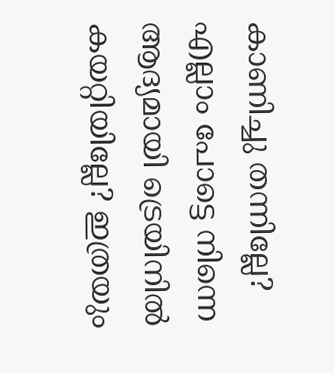കാണിച്ചു തന്നില്ലേ? എല്ലാം പോട്ടെ നിന്നെ ആദ്യമായി ട്രെയിനിൽ കയറ്റിയില്ലേ? ഇത്രയും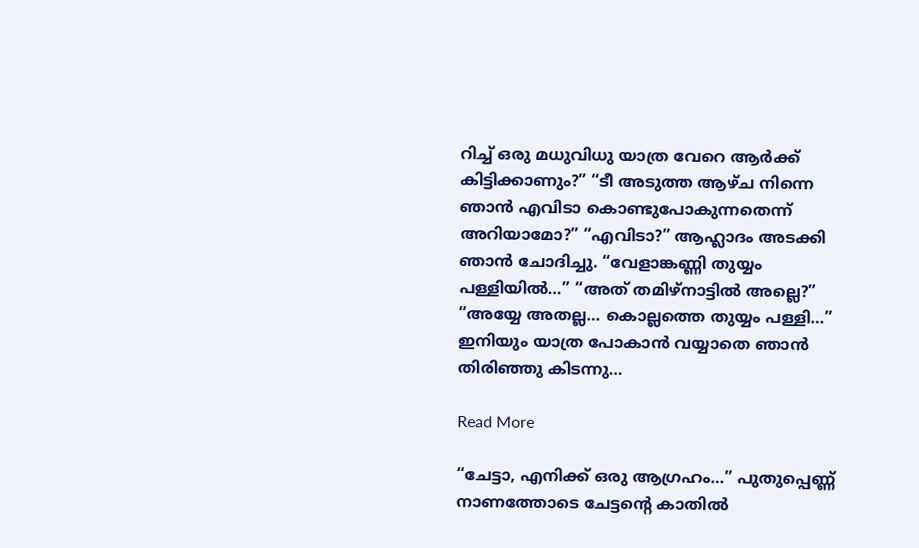റിച്ച് ഒരു മധുവിധു യാത്ര വേറെ ആർക്ക് കിട്ടിക്കാണും?” “ടീ അടുത്ത ആഴ്ച നിന്നെ ഞാൻ എവിടാ കൊണ്ടുപോകുന്നതെന്ന് അറിയാമോ?” “എവിടാ?” ആഹ്ലാദം അടക്കി ഞാൻ ചോദിച്ചു. “വേളാങ്കണ്ണി തുയ്യം പള്ളിയിൽ…” “അത് തമിഴ്നാട്ടിൽ അല്ലെ?” “അയ്യേ അതല്ല… കൊല്ലത്തെ തുയ്യം പള്ളി…” ഇനിയും യാത്ര പോകാൻ വയ്യാതെ ഞാൻ തിരിഞ്ഞു കിടന്നു…

Read More

“ചേട്ടാ, എനിക്ക് ഒരു ആഗ്രഹം…” പുതുപ്പെണ്ണ് നാണത്തോടെ ചേട്ടന്റെ കാതിൽ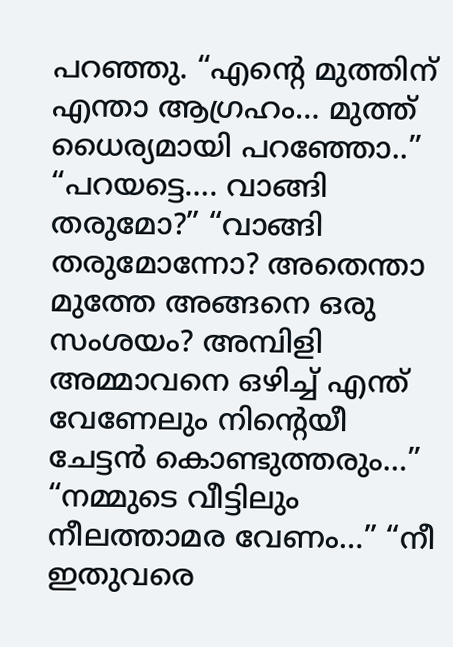പറഞ്ഞു. “എന്റെ മുത്തിന് എന്താ ആഗ്രഹം… മുത്ത്‌ ധൈര്യമായി പറഞ്ഞോ..” “പറയട്ടെ…. വാങ്ങി തരുമോ?” “വാങ്ങി തരുമോന്നോ? അതെന്താ മുത്തേ അങ്ങനെ ഒരു സംശയം? അമ്പിളി അമ്മാവനെ ഒഴിച്ച് എന്ത് വേണേലും നിന്റെയീ ചേട്ടൻ കൊണ്ടുത്തരും…” “നമ്മുടെ വീട്ടിലും നീലത്താമര വേണം…” “നീ ഇതുവരെ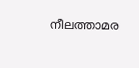നീലത്താമര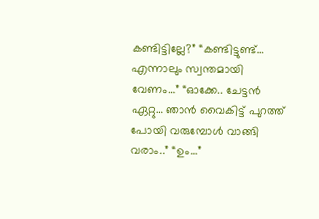കണ്ടിട്ടില്ലേ?” “കണ്ടിട്ടുണ്ട്… എന്നാലും സ്വന്തമായി വേണം…” “ഓക്കേ.. ചേട്ടൻ ഏറ്റു… ഞാൻ വൈകിട്ട് പുറത്ത് പോയി വരുമ്പോൾ വാങ്ങി വരാം..” “ഉം…”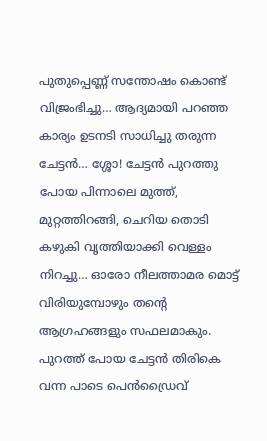പുതുപ്പെണ്ണ് സന്തോഷം കൊണ്ട് വിജ്രംഭിച്ചു… ആദ്യമായി പറഞ്ഞ കാര്യം ഉടനടി സാധിച്ചു തരുന്ന ചേട്ടൻ… ശ്ശോ! ചേട്ടൻ പുറത്തു പോയ പിന്നാലെ മുത്ത്‌, മുറ്റത്തിറങ്ങി, ചെറിയ തൊടി കഴുകി വൃത്തിയാക്കി വെള്ളം നിറച്ചു… ഓരോ നീലത്താമര മൊട്ട് വിരിയുമ്പോഴും തന്റെ ആഗ്രഹങ്ങളും സഫലമാകും. പുറത്ത് പോയ ചേട്ടൻ തിരികെ വന്ന പാടെ പെൻഡ്രൈവ്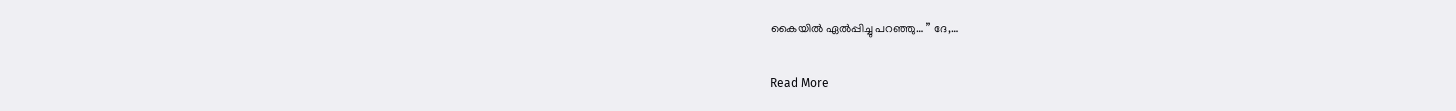കൈയിൽ ഏൽപ്പിച്ചു പറഞ്ഞു… ” ദേ,…

Read More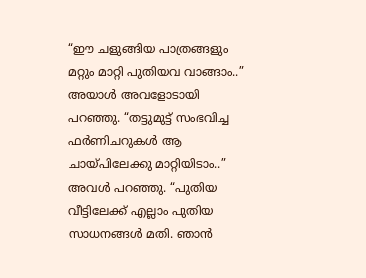“ഈ ചളുങ്ങിയ പാത്രങ്ങളും മറ്റും മാറ്റി പുതിയവ വാങ്ങാം..” അയാൾ അവളോടായി പറഞ്ഞു. “തട്ടുമുട്ട് സംഭവിച്ച ഫർണിചറുകൾ ആ ചായ്‌പിലേക്കു മാറ്റിയിടാം..” അവൾ പറഞ്ഞു. “പുതിയ വീട്ടിലേക്ക് എല്ലാം പുതിയ സാധനങ്ങൾ മതി. ഞാൻ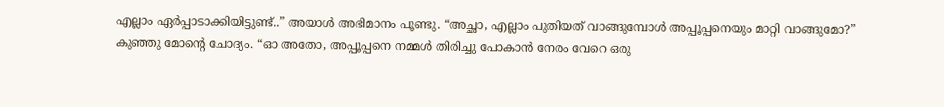എല്ലാം ഏർപ്പാടാക്കിയിട്ടുണ്ട്..” അയാൾ അഭിമാനം പൂണ്ടു. “അച്ഛാ, എല്ലാം പുതിയത് വാങ്ങുമ്പോൾ അപ്പൂപ്പനെയും മാറ്റി വാങ്ങുമോ?” കുഞ്ഞു മോന്റെ ചോദ്യം. “ഓ അതോ, അപ്പൂപ്പനെ നമ്മൾ തിരിച്ചു പോകാൻ നേരം വേറെ ഒരു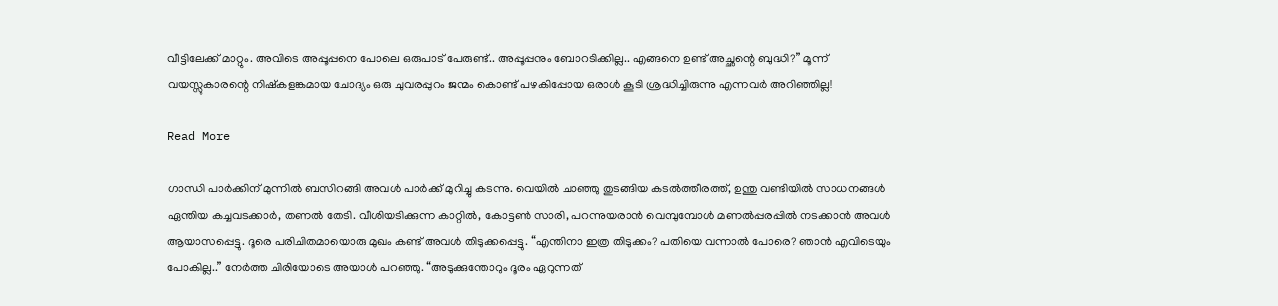വീട്ടിലേക്ക് മാറ്റും. അവിടെ അപ്പൂപ്പനെ പോലെ ഒരുപാട് പേരുണ്ട്.. അപ്പൂപ്പനും ബോറടിക്കില്ല.. എങ്ങനെ ഉണ്ട് അച്ഛന്റെ ബുദ്ധി?” മൂന്ന് വയസ്സുകാരന്റെ നിഷ്കളങ്കമായ ചോദ്യം ഒരു ചുവരപ്പുറം ജന്മം കൊണ്ട് പഴകിപ്പോയ ഒരാൾ കൂടി ശ്രദ്ധിച്ചിരുന്നു എന്നവർ അറിഞ്ഞില്ല!

Read More

ഗാന്ധി പാർക്കിന് മുന്നിൽ ബസിറങ്ങി അവൾ പാർക്ക്‌ മുറിച്ചു കടന്നു. വെയിൽ ചാഞ്ഞു തുടങ്ങിയ കടൽത്തീരത്ത്, ഉന്തു വണ്ടിയിൽ സാധനങ്ങൾ ഏന്തിയ കച്ചവടക്കാർ, തണൽ തേടി. വീശിയടിക്കുന്ന കാറ്റിൽ, കോട്ടൺ സാരി, പറന്നുയരാൻ വെമ്പുമ്പോൾ മണൽപ്പരപ്പിൽ നടക്കാൻ അവൾ ആയാസപ്പെട്ടു. ദൂരെ പരിചിതമായൊരു മുഖം കണ്ട് അവൾ തിടുക്കപ്പെട്ടു. “എന്തിനാ ഇത്ര തിടുക്കം? പതിയെ വന്നാൽ പോരെ? ഞാൻ എവിടെയും പോകില്ല..” നേർത്ത ചിരിയോടെ അയാൾ പറഞ്ഞു. “അടുക്കുന്തോറും ദൂരം ഏറുന്നത്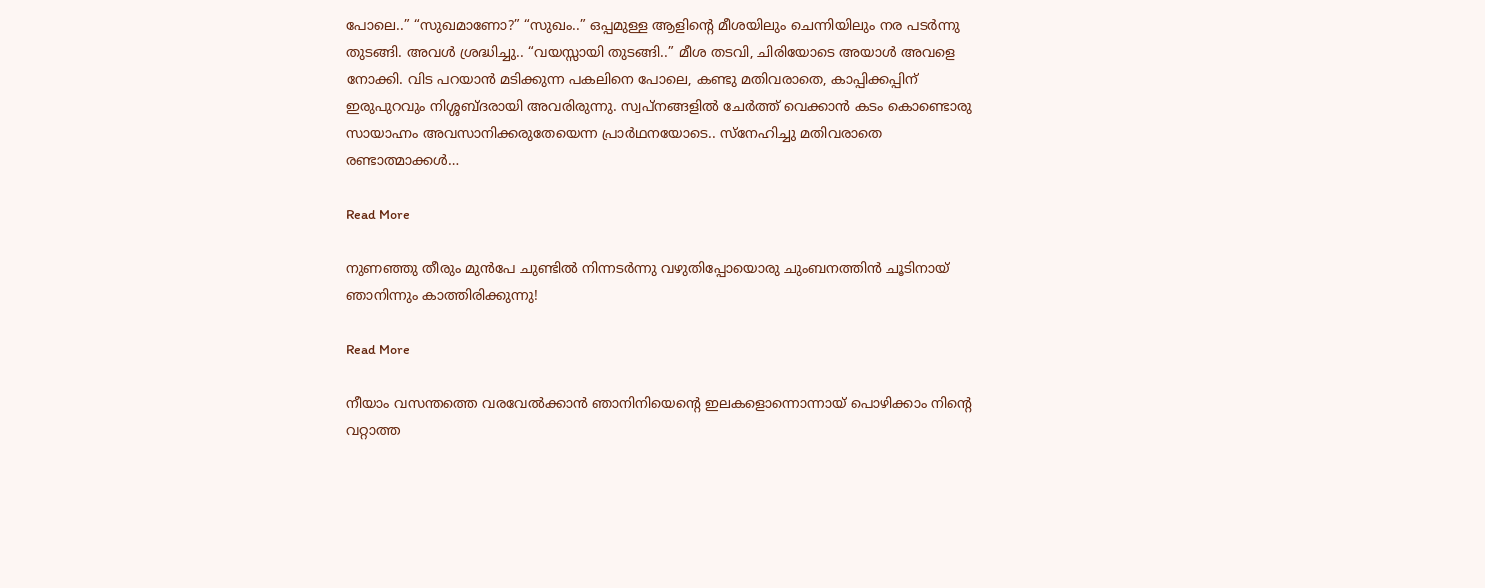പോലെ..” “സുഖമാണോ?” “സുഖം..” ഒപ്പമുള്ള ആളിന്റെ മീശയിലും ചെന്നിയിലും നര പടർന്നു തുടങ്ങി. അവൾ ശ്രദ്ധിച്ചു.. “വയസ്സായി തുടങ്ങി..” മീശ തടവി, ചിരിയോടെ അയാൾ അവളെ നോക്കി. വിട പറയാൻ മടിക്കുന്ന പകലിനെ പോലെ, കണ്ടു മതിവരാതെ, കാപ്പിക്കപ്പിന് ഇരുപുറവും നിശ്ശബ്ദരായി അവരിരുന്നു. സ്വപ്‌നങ്ങളിൽ ചേർത്ത് വെക്കാൻ കടം കൊണ്ടൊരു സായാഹ്നം അവസാനിക്കരുതേയെന്ന പ്രാർഥനയോടെ.. സ്നേഹിച്ചു മതിവരാതെ രണ്ടാത്മാക്കൾ…

Read More

നുണഞ്ഞു തീരും മുൻപേ ചുണ്ടിൽ നിന്നടർന്നു വഴുതിപ്പോയൊരു ചുംബനത്തിൻ ചൂടിനായ് ഞാനിന്നും കാത്തിരിക്കുന്നു!

Read More

നീയാം വസന്തത്തെ വരവേൽക്കാൻ ഞാനിനിയെന്റെ ഇലകളൊന്നൊന്നായ് പൊഴിക്കാം നിന്റെ വറ്റാത്ത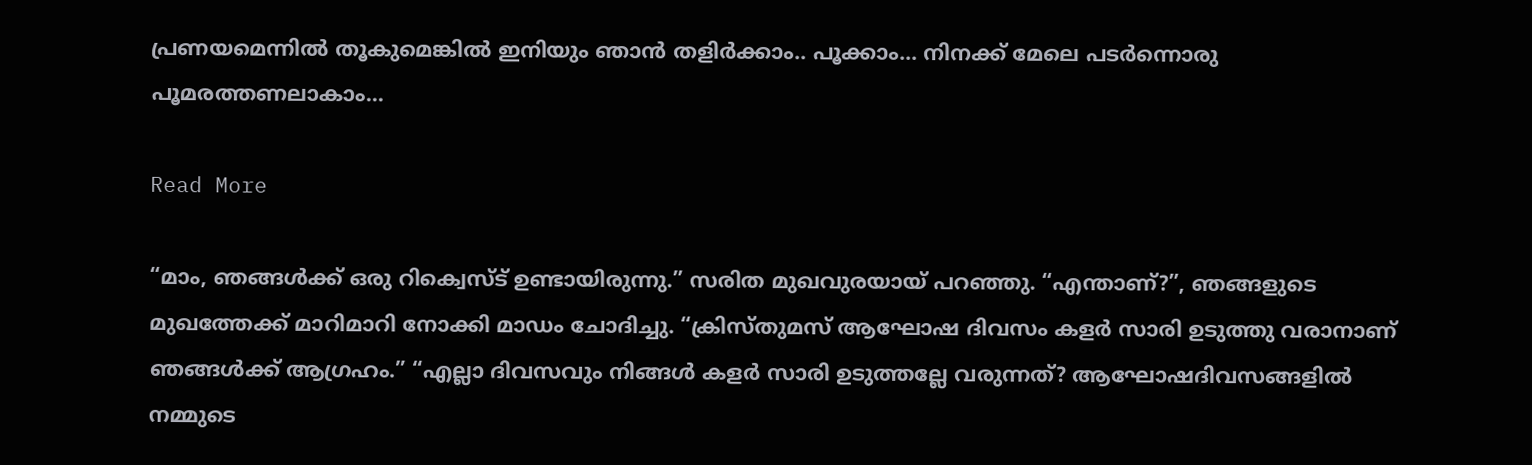പ്രണയമെന്നിൽ തൂകുമെങ്കിൽ ഇനിയും ഞാൻ തളിർക്കാം.. പൂക്കാം… നിനക്ക് മേലെ പടർന്നൊരു പൂമരത്തണലാകാം…

Read More

“മാം, ഞങ്ങൾക്ക് ഒരു റിക്വെസ്ട് ഉണ്ടായിരുന്നു.” സരിത മുഖവുരയായ് പറഞ്ഞു. “എന്താണ്?”, ഞങ്ങളുടെ മുഖത്തേക്ക് മാറിമാറി നോക്കി മാഡം ചോദിച്ചു. “ക്രിസ്തുമസ് ആഘോഷ ദിവസം കളർ സാരി ഉടുത്തു വരാനാണ് ഞങ്ങൾക്ക് ആഗ്രഹം.” “എല്ലാ ദിവസവും നിങ്ങൾ കളർ സാരി ഉടുത്തല്ലേ വരുന്നത്? ആഘോഷദിവസങ്ങളിൽ നമ്മുടെ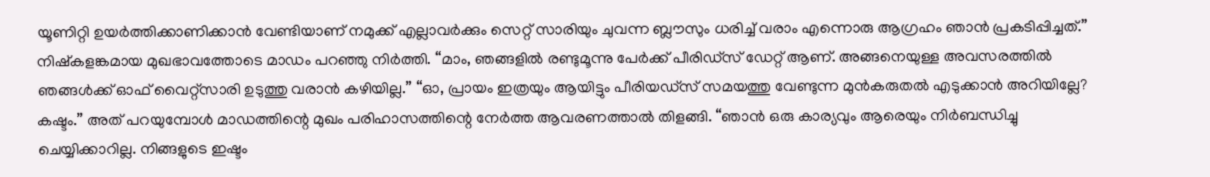യൂണിറ്റി ഉയർത്തിക്കാണിക്കാൻ വേണ്ടിയാണ് നമുക്ക് എല്ലാവർക്കും സെറ്റ് സാരിയും ചുവന്ന ബ്ലൗസും ധരിച്ച് വരാം എന്നൊരു ആഗ്രഹം ഞാൻ പ്രകടിപ്പിച്ചത്.” നിഷ്കളങ്കമായ മുഖഭാവത്തോടെ മാഡം പറഞ്ഞു നിർത്തി. “മാം, ഞങ്ങളിൽ രണ്ടുമൂന്നു പേർക്ക് പീരിഡ്സ് ഡേറ്റ് ആണ്. അങ്ങനെയുള്ള അവസരത്തിൽ ഞങ്ങൾക്ക് ഓഫ്‌ വൈറ്റ്സാരി ഉടുത്തു വരാൻ കഴിയില്ല.” “ഓ, പ്രായം ഇത്രയും ആയിട്ടും പീരിയഡ്‌സ് സമയത്തു വേണ്ടുന്ന മുൻകരുതൽ എടുക്കാൻ അറിയില്ലേ? കഷ്ടം.” അത് പറയുമ്പോൾ മാഡത്തിന്റെ മുഖം പരിഹാസത്തിന്റെ നേർത്ത ആവരണത്താൽ തിളങ്ങി. “ഞാൻ ഒരു കാര്യവും ആരെയും നിർബന്ധിച്ചു ചെയ്യിക്കാറില്ല. നിങ്ങളുടെ ഇഷ്ടം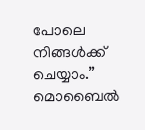പോലെ നിങ്ങൾക്ക് ചെയ്യാം.” മൊബൈൽ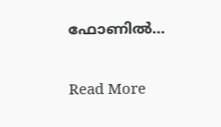ഫോണിൽ…

Read More